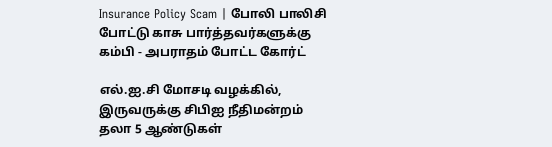Insurance Policy Scam | போலி பாலிசி போட்டு காசு பார்த்தவர்களுக்கு கம்பி - அபராதம் போட்ட கோர்ட்

எல்.ஐ.சி மோசடி வழக்கில், இருவருக்கு சிபிஐ நீதிமன்றம் தலா 5 ஆண்டுகள்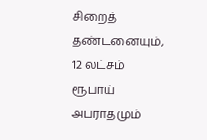சிறைத் தண்டனையும், 12 லட்சம் ரூபாய் அபராதமும்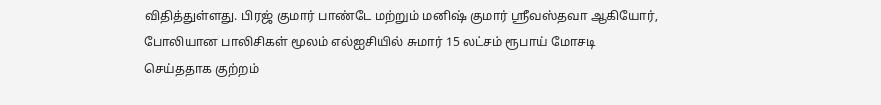விதித்துள்ளது. பிரஜ் குமார் பாண்டே மற்றும் மனிஷ் குமார் ஸ்ரீவஸ்தவா ஆகியோர், போலியான பாலிசிகள் மூலம் எல்ஐசியில் சுமார் 15 லட்சம் ரூபாய் மோசடி செய்ததாக குற்றம்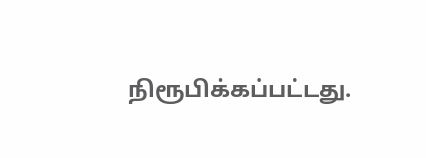நிரூபிக்கப்பட்டது.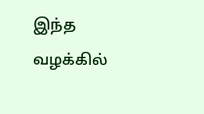இந்த வழக்கில்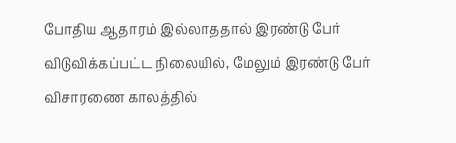போதிய ஆதாரம் இல்லாததால் இரண்டு பேர் விடுவிக்கப்பட்ட நிலையில், மேலும் இரண்டு பேர் விசாரணை காலத்தில்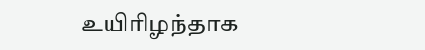உயிரிழந்தாக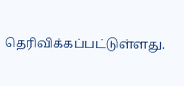தெரிவிக்கப்பட்டுள்ளது.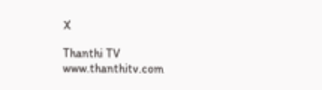X

Thanthi TV
www.thanthitv.com